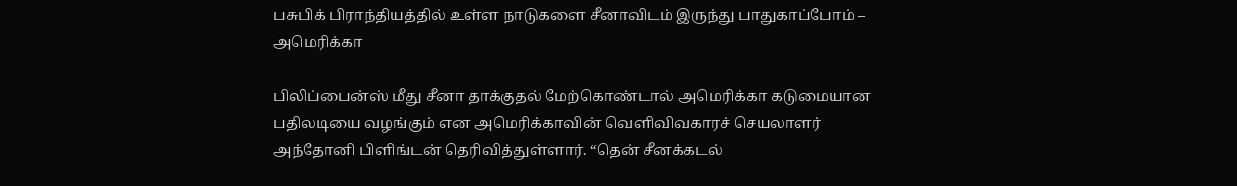பசுபிக் பிராந்தியத்தில் உள்ள நாடுகளை சீனாவிடம் இருந்து பாதுகாப்போம் – அமெரிக்கா

பிலிப்பைன்ஸ் மீது சீனா தாக்குதல் மேற்கொண்டால் அமெரிக்கா கடுமையான பதிலடியை வழங்கும் என அமெரிக்காவின் வெளிவிவகாரச் செயலாளர் அந்தோனி பிளிங்டன் தெரிவித்துள்ளார். “தென் சீனக்கடல்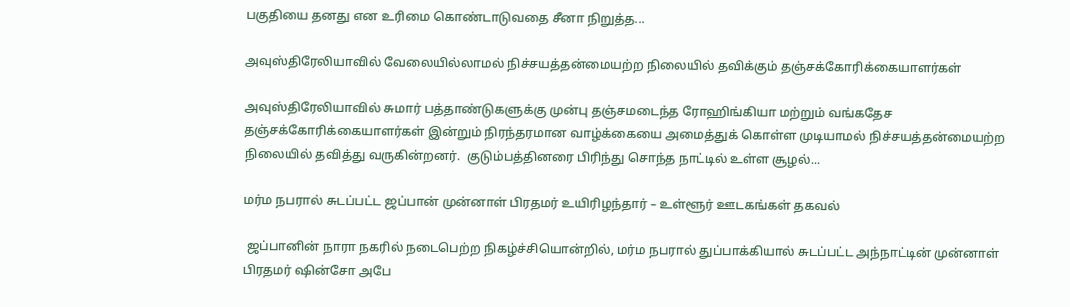பகுதியை தனது என உரிமை கொண்டாடுவதை சீனா நிறுத்த...

அவுஸ்திரேலியாவில் வேலையில்லாமல் நிச்சயத்தன்மையற்ற நிலையில் தவிக்கும் தஞ்சக்கோரிக்கையாளர்கள்

அவுஸ்திரேலியாவில் சுமார் பத்தாண்டுகளுக்கு முன்பு தஞ்சமடைந்த ரோஹிங்கியா மற்றும் வங்கதேச தஞ்சக்கோரிக்கையாளர்கள் இன்றும் நிரந்தரமான வாழ்க்கையை அமைத்துக் கொள்ள முடியாமல் நிச்சயத்தன்மையற்ற நிலையில் தவித்து வருகின்றனர்.  குடும்பத்தினரை பிரிந்து சொந்த நாட்டில் உள்ள சூழல்...

மர்ம நபரால் சுடப்பட்ட ஜப்பான் முன்னாள் பிரதமர் உயிரிழந்தார் – உள்ளூர் ஊடகங்கள் தகவல்

 ஜப்பானின் நாரா நகரில் நடைபெற்ற நிகழ்ச்சியொன்றில், மர்ம நபரால் துப்பாக்கியால் சுடப்பட்ட அந்நாட்டின் முன்னாள் பிரதமர் ஷின்சோ அபே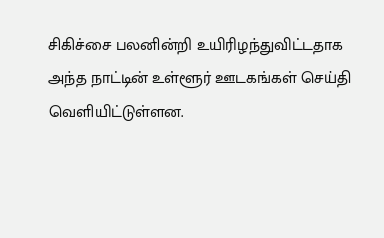சிகிச்சை பலனின்றி உயிரிழந்துவிட்டதாக அந்த நாட்டின் உள்ளூர் ஊடகங்கள் செய்தி வெளியிட்டுள்ளன.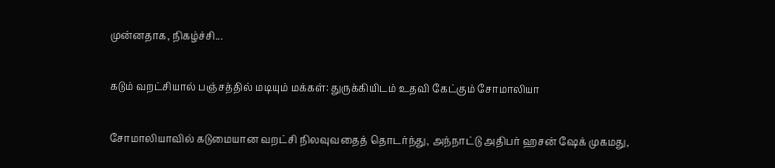முன்னதாக, நிகழ்ச்சி...

கடும் வறட்சியால் பஞ்சத்தில் மடியும் மக்கள்: துருக்கியிடம் உதவி கேட்கும் சோமாலியா

சோமாலியாவில் கடுமையான வறட்சி நிலவுவதைத் தொடர்ந்து, அந்நாட்டு அதிபர் ஹசன் ஷேக் முகமது,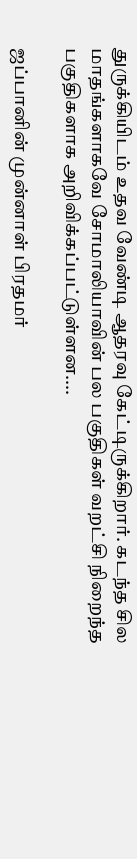துருக்கியிடம் உதவ வேண்டி ஆதரவு கேட்டிருக்கிறார். கடந்த சில மாதங்களாகவே சோமாலியாவின் பல பகுதிகள் வறட்சி நிறைந்த பகுதிகளாக அறிவிக்கப்பட்டுள்ளன....

ஜப்பானின் முன்னாள் பிரதமர்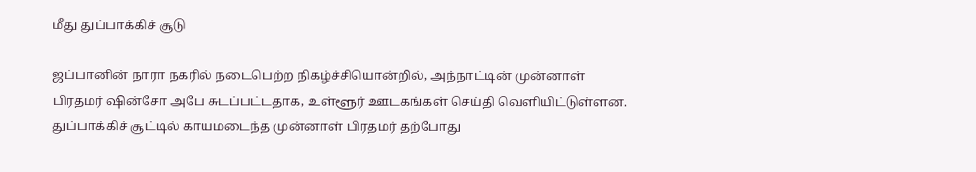மீது துப்பாக்கிச் சூடு

ஜப்பானின் நாரா நகரில் நடைபெற்ற நிகழ்ச்சியொன்றில், அந்நாட்டின் முன்னாள் பிரதமர் ஷின்சோ அபே சுடப்பட்டதாக, உள்ளூர் ஊடகங்கள் செய்தி வெளியிட்டுள்ளன. துப்பாக்கிச் சூட்டில் காயமடைந்த முன்னாள் பிரதமர் தற்போது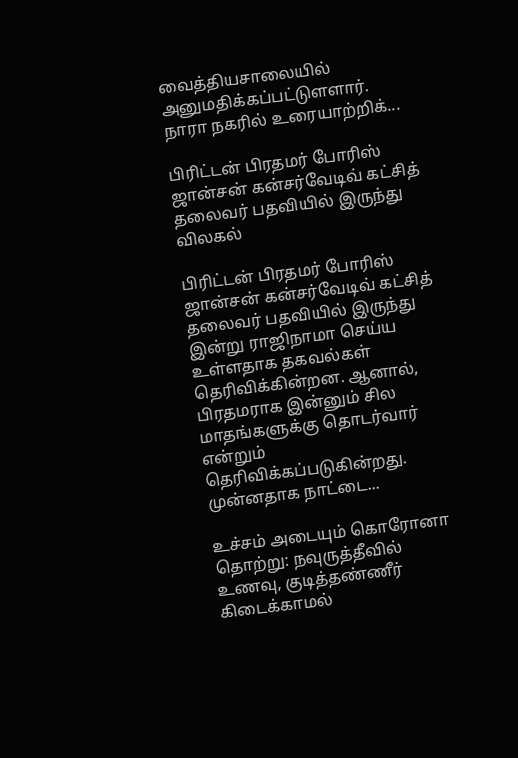வைத்தியசாலையில் அனுமதிக்கப்பட்டுளளார். நாரா நகரில் உரையாற்றிக்...

பிரிட்டன் பிரதமர் போரிஸ் ஜான்சன் கன்சர்வேடிவ் கட்சித் தலைவர் பதவியில் இருந்து விலகல்

பிரிட்டன் பிரதமர் போரிஸ் ஜான்சன் கன்சர்வேடிவ் கட்சித் தலைவர் பதவியில் இருந்து இன்று ராஜிநாமா செய்ய உள்ளதாக தகவல்கள் தெரிவிக்கின்றன. ஆனால், பிரதமராக இன்னும் சில மாதங்களுக்கு தொடர்வார் என்றும் தெரிவிக்கப்படுகின்றது. முன்னதாக நாட்டை...

உச்சம் அடையும் கொரோனா தொற்று: நவுருத்தீவில் உணவு, குடித்தண்ணீர் கிடைக்காமல்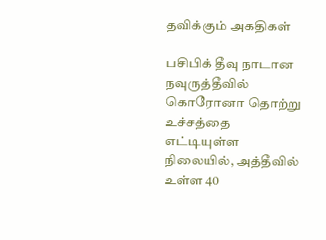தவிக்கும் அகதிகள்

பசிபிக் தீவு நாடான நவுருத்தீவில் கொரோனா தொற்று உச்சத்தை எட்டியுள்ள நிலையில், அத்தீவில் உள்ள 40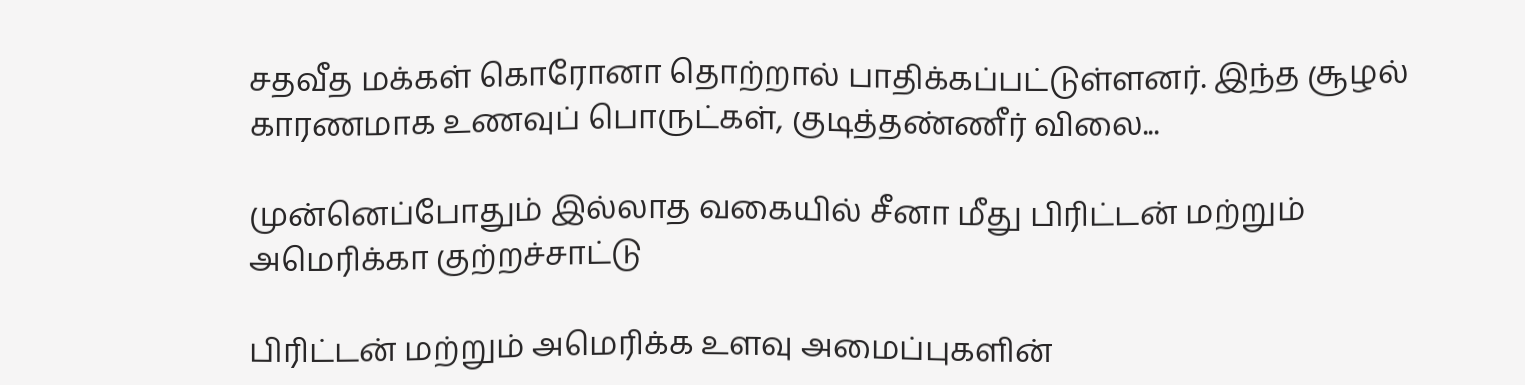சதவீத மக்கள் கொரோனா தொற்றால் பாதிக்கப்பட்டுள்ளனர். இந்த சூழல் காரணமாக உணவுப் பொருட்கள், குடித்தண்ணீர் விலை...

முன்னெப்போதும் இல்லாத வகையில் சீனா மீது பிரிட்டன் மற்றும் அமெரிக்கா குற்றச்சாட்டு

பிரிட்டன் மற்றும் அமெரிக்க உளவு அமைப்புகளின்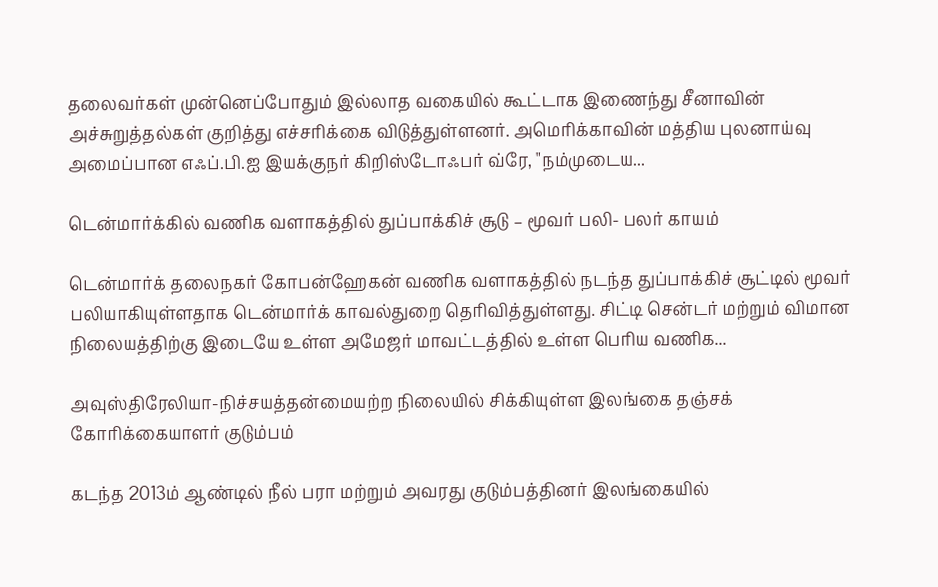தலைவர்கள் முன்னெப்போதும் இல்லாத வகையில் கூட்டாக இணைந்து சீனாவின் அச்சுறுத்தல்கள் குறித்து எச்சரிக்கை விடுத்துள்ளனர். அமெரிக்காவின் மத்திய புலனாய்வு அமைப்பான எஃப்.பி.ஐ இயக்குநர் கிறிஸ்டோஃபர் வ்ரே, "நம்முடைய...

டென்மார்க்கில் வணிக வளாகத்தில் துப்பாக்கிச் சூடு – மூவர் பலி- பலர் காயம்

டென்மார்க் தலைநகர் கோபன்ஹேகன் வணிக வளாகத்தில் நடந்த துப்பாக்கிச் சூட்டில் மூவர் பலியாகியுள்ளதாக டென்மார்க் காவல்துறை தெரிவித்துள்ளது. சிட்டி சென்டர் மற்றும் விமான நிலையத்திற்கு இடையே உள்ள அமேஜர் மாவட்டத்தில் உள்ள பெரிய வணிக...

அவுஸ்திரேலியா-நிச்சயத்தன்மையற்ற நிலையில் சிக்கியுள்ள இலங்கை தஞ்சக் கோரிக்கையாளர் குடும்பம்

கடந்த 2013ம் ஆண்டில் நீல் பரா மற்றும் அவரது குடும்பத்தினர் இலங்கையில்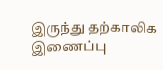இருந்து தற்காலிக இணைப்பு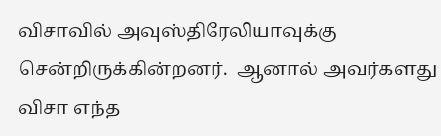விசாவில் அவுஸ்திரேலியாவுக்கு சென்றிருக்கின்றனர்.  ஆனால் அவர்களது விசா எந்த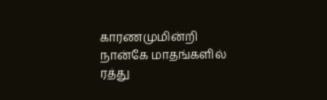காரணமுமின்றி நான்கே மாதங்களில் ரத்து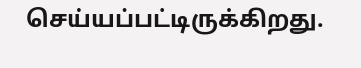செய்யப்பட்டிருக்கிறது.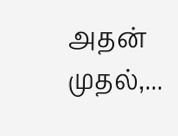அதன் முதல்,...